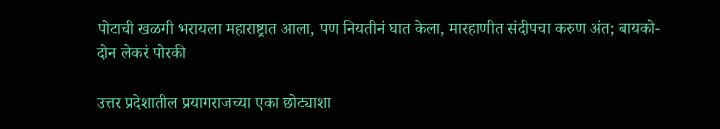पोटाची खळगी भरायला महाराष्ट्रात आला, पण नियतीनं घात केला, मारहाणीत संदीपचा करुण अंत; बायको-दोन लेकरं पोरकी

उत्तर प्रदेशातील प्रयागराजच्या एका छोट्याशा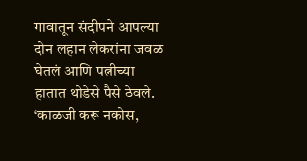गावातून संदीपने आपल्या दोन लहान लेकरांना जवळ घेतलं आणि पत्नीच्या हातात थोडेसे पैसे ठेवले. ‘काळजी करू नकोस,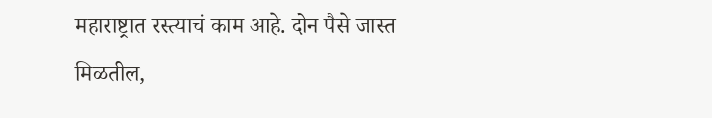महाराष्ट्रात रस्त्याचं काम आहे. दोन पैसे जास्त मिळतील,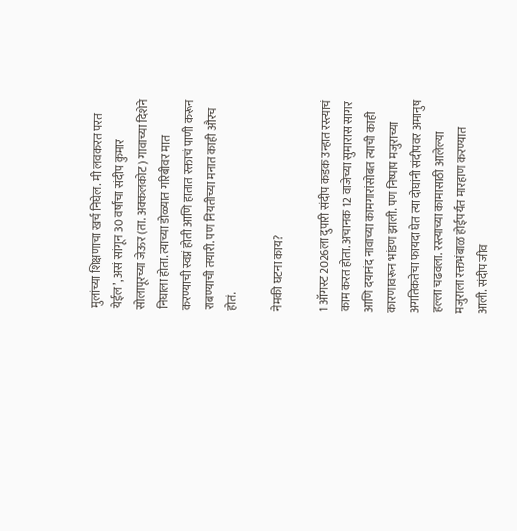मुलांच्या शिक्षणाचा खर्च निघेल. मी लवकरत परत येईल’, असं सांगून 30 वर्षांचा संदीप कुमार सोलापूरच्या जेऊर (ता. अक्कलकोट) गावाच्या दिशेने निघाला होता. त्याच्या डोळ्यात गरिबीवर मात करण्याची स्वप्नं होती आणि हातात रक्ताचं पाणी करून राबण्याची तयारी. पण नियतीच्या मनात काही औरच होतं.

नेमकी घटना काय?

1 ऑगस्ट 2026ला दुपारी संदीप कडक उन्हात रस्त्याचं काम करत होता. अचानक 12 वाजेच्या सुमारास सागर आणि दयानंद नावाच्या कामगारांसोबत त्याची काही कारणावरून भांडण झाली. पण निष्पाप मजुराच्या अगतिकतेचा फायदा घेत त्या दोघांनी संदीपवर अमानुष हल्ला चढवला. रस्त्याच्या कामासाठी आलेल्या मजुराला रक्तभंबाळ होईपर्यंत मारहाण करण्यात आली. संदीप जीव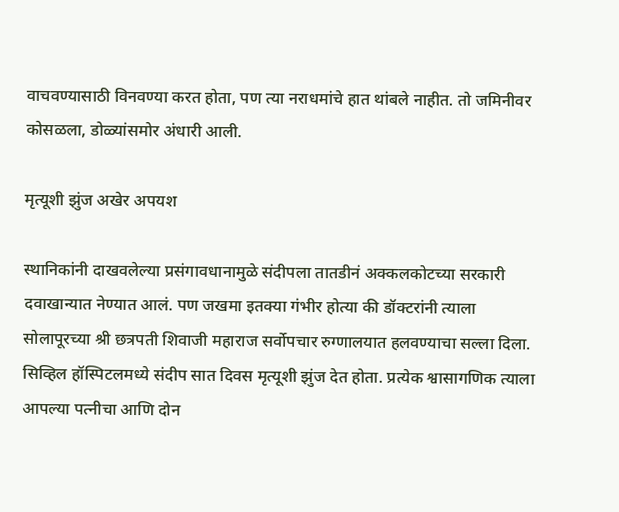वाचवण्यासाठी विनवण्या करत होता, पण त्या नराधमांचे हात थांबले नाहीत. तो जमिनीवर कोसळला, डोळ्यांसमोर अंधारी आली.

मृत्यूशी झुंज अखेर अपयश

स्थानिकांनी दाखवलेल्या प्रसंगावधानामुळे संदीपला तातडीनं अक्कलकोटच्या सरकारी दवाखान्यात नेण्यात आलं. पण जखमा इतक्या गंभीर होत्या की डॉक्टरांनी त्याला सोलापूरच्या श्री छत्रपती शिवाजी महाराज सर्वोपचार रुग्णालयात हलवण्याचा सल्ला दिला. सिव्हिल हॉस्पिटलमध्ये संदीप सात दिवस मृत्यूशी झुंज देत होता. प्रत्येक श्वासागणिक त्याला आपल्या पत्नीचा आणि दोन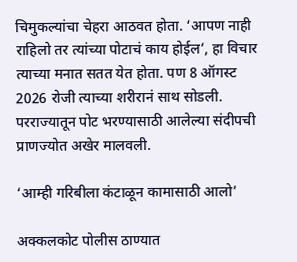चिमुकल्यांचा चेहरा आठवत होता. ‘आपण नाही राहिलो तर त्यांच्या पोटाचं काय होईल’, हा विचार त्याच्या मनात सतत येत होता. पण 8 ऑगस्ट 2026 रोजी त्याच्या शरीरानं साथ सोडली. परराज्यातून पोट भरण्यासाठी आलेल्या संदीपची प्राणज्योत अखेर मालवली.

‘आम्ही गरिबीला कंटाळून कामासाठी आलो’

अक्कलकोट पोलीस ठाण्यात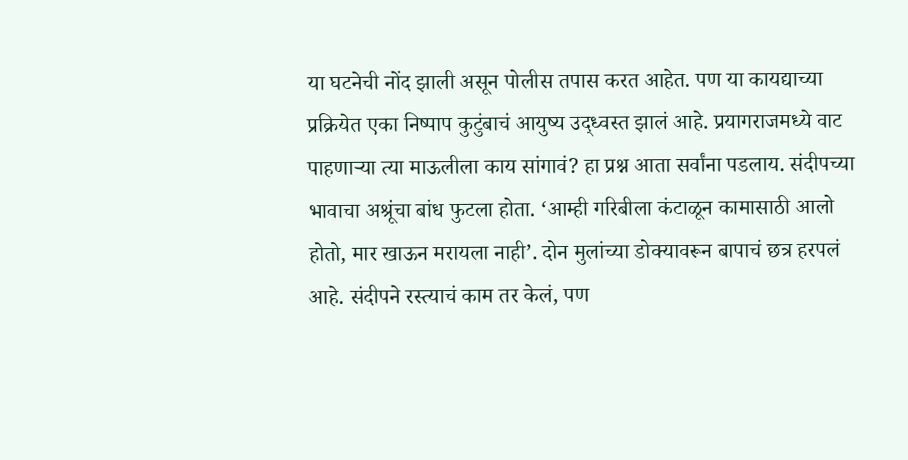या घटनेची नोंद झाली असून पोलीस तपास करत आहेत. पण या कायद्याच्या प्रक्रियेत एका निष्पाप कुटुंबाचं आयुष्य उद्ध्वस्त झालं आहे. प्रयागराजमध्ये वाट पाहणाऱ्या त्या माऊलीला काय सांगावं? हा प्रश्न आता सर्वांना पडलाय. संदीपच्या भावाचा अश्रूंचा बांध फुटला होता. ‘आम्ही गरिबीला कंटाळून कामासाठी आलो होतो, मार खाऊन मरायला नाही’. दोन मुलांच्या डोक्यावरून बापाचं छत्र हरपलं आहे. संदीपने रस्त्याचं काम तर केलं, पण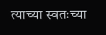त्याच्या स्वतःच्या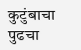कुटुंबाचा पुढचा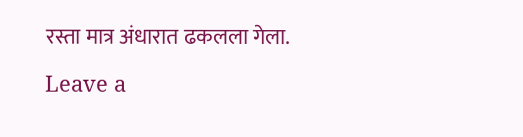रस्ता मात्र अंधारात ढकलला गेला.

Leave a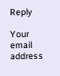Reply

Your email address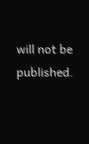will not be published.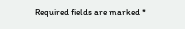Required fields are marked *